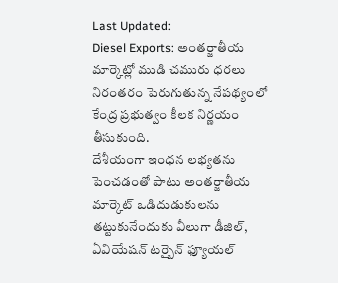Last Updated:
Diesel Exports: అంతర్జాతీయ మార్కెట్లో ముడి చమురు ధరలు నిరంతరం పెరుగుతున్న నేపథ్యంలో కేంద్ర ప్రభుత్వం కీలక నిర్ణయం తీసుకుంది.
దేశీయంగా ఇంధన లభ్యతను పెంచడంతో పాటు అంతర్జాతీయ మార్కెట్ ఒడిదుడుకులను తట్టుకునేందుకు వీలుగా డీజిల్, ఏవియేషన్ టర్బైన్ ఫ్యూయల్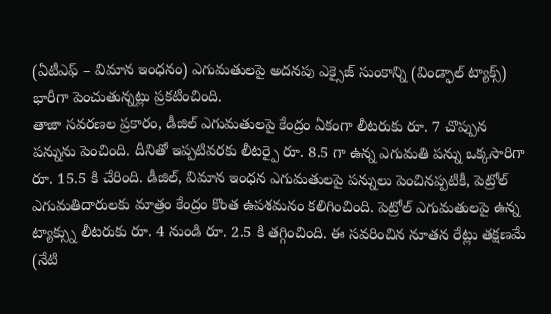(ఏటీఎఫ్ – విమాన ఇంధనం) ఎగుమతులపై అదనపు ఎక్సైజ్ సుంకాన్ని (విండ్ఫాల్ ట్యాక్స్) భారీగా పెంచుతున్నట్లు ప్రకటించింది.
తాజా సవరణల ప్రకారం, డీజిల్ ఎగుమతులపై కేంద్రం ఏకంగా లీటరుకు రూ. 7 చొప్పున పన్నును పెంచింది. దీనితో ఇప్పటివరకు లీటర్పై రూ. 8.5 గా ఉన్న ఎగుమతి పన్ను ఒక్కసారిగా రూ. 15.5 కి చేరింది. డీజిల్, విమాన ఇంధన ఎగుమతులపై పన్నులు పెంచినప్పటికీ, పెట్రోల్ ఎగుమతిదారులకు మాత్రం కేంద్రం కొంత ఉపశమనం కలిగించింది. పెట్రోల్ ఎగుమతులపై ఉన్న ట్యాక్స్ను లీటరుకు రూ. 4 నుండి రూ. 2.5 కి తగ్గించింది. ఈ సవరించిన నూతన రేట్లు తక్షణమే (నేటి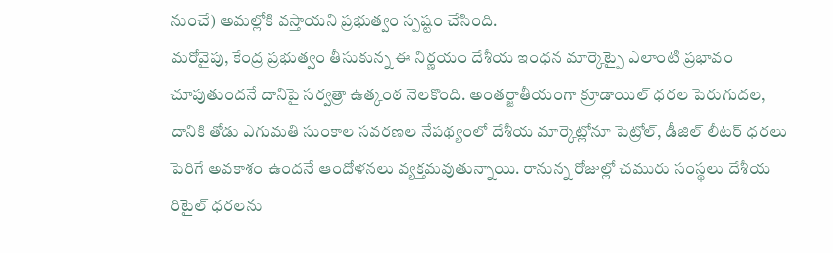నుంచే) అమల్లోకి వస్తాయని ప్రభుత్వం స్పష్టం చేసింది.
మరోవైపు, కేంద్ర ప్రభుత్వం తీసుకున్న ఈ నిర్ణయం దేశీయ ఇంధన మార్కెట్పై ఎలాంటి ప్రభావం చూపుతుందనే దానిపై సర్వత్రా ఉత్కంఠ నెలకొంది. అంతర్జాతీయంగా క్రూడాయిల్ ధరల పెరుగుదల, దానికి తోడు ఎగుమతి సుంకాల సవరణల నేపథ్యంలో దేశీయ మార్కెట్లోనూ పెట్రోల్, డీజిల్ లీటర్ ధరలు పెరిగే అవకాశం ఉందనే ఆందోళనలు వ్యక్తమవుతున్నాయి. రానున్న రోజుల్లో చమురు సంస్థలు దేశీయ రిటైల్ ధరలను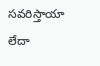సవరిస్తాయా లేదా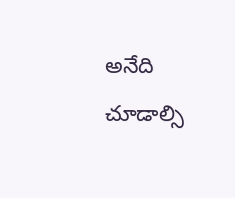అనేది చూడాల్సి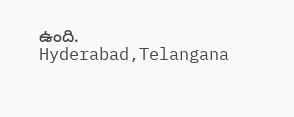ఉంది.
Hyderabad,Telangana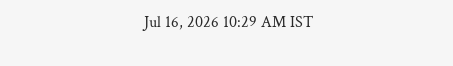Jul 16, 2026 10:29 AM IST